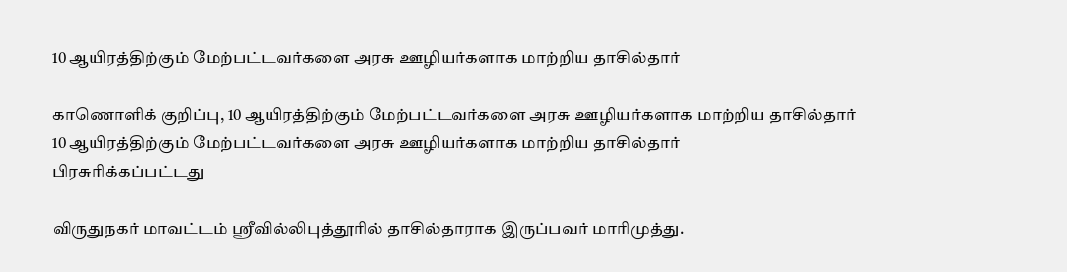10 ஆயிரத்திற்கும் மேற்பட்டவர்களை அரசு ஊழியர்களாக மாற்றிய தாசில்தார்

காணொளிக் குறிப்பு, 10 ஆயிரத்திற்கும் மேற்பட்டவர்களை அரசு ஊழியர்களாக மாற்றிய தாசில்தார்
10 ஆயிரத்திற்கும் மேற்பட்டவர்களை அரசு ஊழியர்களாக மாற்றிய தாசில்தார்
பிரசுரிக்கப்பட்டது

விருதுநகர் மாவட்டம் ஸ்ரீவில்லிபுத்தூரில் தாசில்தாராக இருப்பவர் மாரிமுத்து.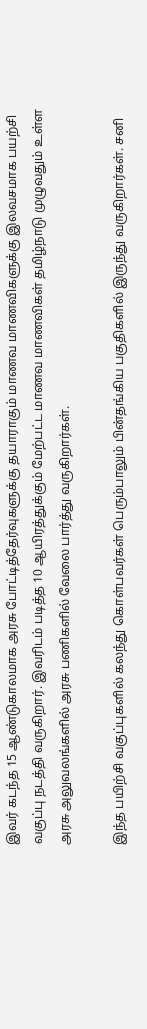இவர் கடந்த 15 ஆண்டுகாலமாக அரசு போட்டித்தேர்வுகளுக்கு தயாராகும் மாணவ மாணவிகளுக்கு இலவசமாக பயற்சி வகுப்பு நடத்தி வருகிறார். இவரிடம் படித்த 10 ஆயிரத்துக்கும் மேற்பட்ட மாணவ மாணவிகள் தமிழ்நாடு முழுவதும் உள்ள அரசு அலுவலங்களில் அரசு பணிகளில் வேலை பார்த்து வருகிறார்கள்.

இந்த பயிற்சி வகுப்புகளில் கலந்து கொள்பவர்கள் பெரும்பாலும் பின்தங்கிய பகுதிகளில் இருந்து வருகிறார்கள். சனி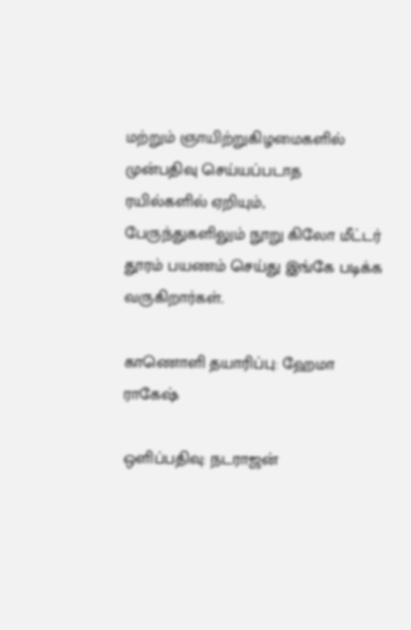மற்றும் ஞாயிற்றுகிழமைகளில் முன்பதிவு செய்யப்படாத ரயில்களில் ஏறியும், பேருந்துகளிலும் நூறு கிலோ மீட்டர் தூரம் பயணம் செய்து இங்கே படிக்க வருகிறார்கள்.

காணொளி தயாரிப்பு: ஹேமா ராகேஷ்

ஒளிப்பதிவு: நடராஜன்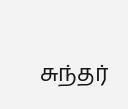சுந்தர்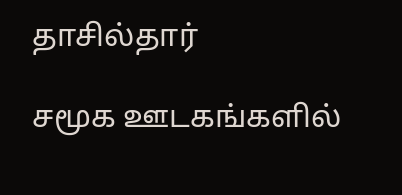தாசில்தார்

சமூக ஊடகங்களில்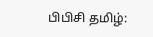பிபிசி தமிழ்: